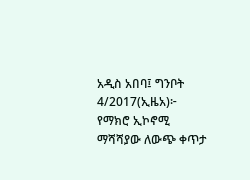አዲስ አበባ፤ ግንቦት 4/2017(ኢዜአ)፦ የማክሮ ኢኮኖሚ ማሻሻያው ለውጭ ቀጥታ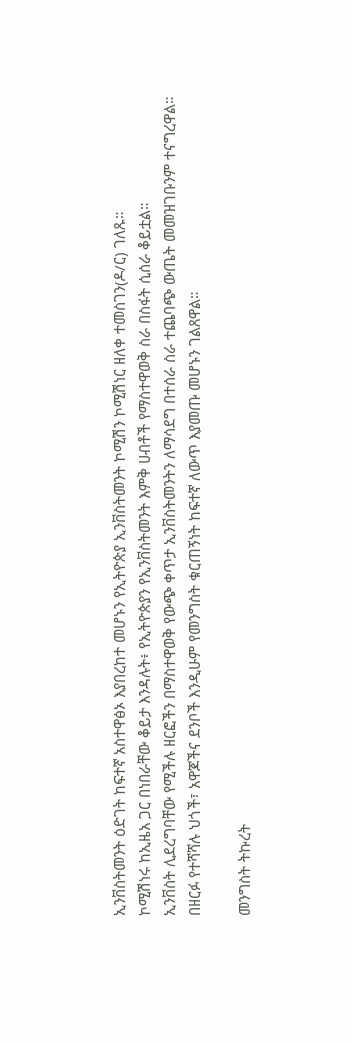ኢንቨስትመንት ዕድገት ከፍተኛ አስተዋፅኦ እያበረከተ መሆኑን የኢትዮጵያ ኢንቨስትመንት ኮሚሽን ኮሚሽነር ዘለቀ ተመስገን(ዶ/ር) ገለጹ።
ኮሚሽነሩ ከኢዜአ ጋር በነበራቸው ቆይታ እንዳሉት፥ የኢትዮጵያን የኢንቨስትመንት እምቅ ሀብቶች የማስተዋወቅ ስራ በስፋት ሲሰራ ቆይቷል።
ኢንቨስት ሊደረግባቸው የሚችሉ ዘርፎችን በማስተዋወቅ የውጭ ቀጥታ ኢንቨስትመንትን ለማሳደግ በተሰራ ስራ ተጨባጭ ውጤት መመዝገቡንም ተናግረዋል።
በዘርፉ የተሻሻሉ ህጎች፣ አዋጆችና ደንቦች እንዲሁም የመንግስት ቁርጠኝነት ከፍተኛ ለውጥ እያመጡ መሆኑን ገልጸዋል።

መንግስት ትኩረት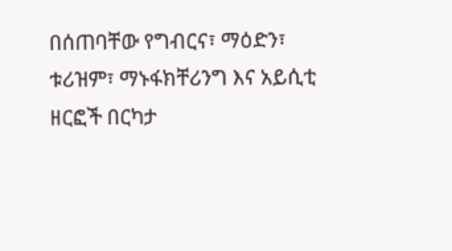በሰጠባቸው የግብርና፣ ማዕድን፣ ቱሪዝም፣ ማኑፋክቸሪንግ እና አይሲቲ ዘርፎች በርካታ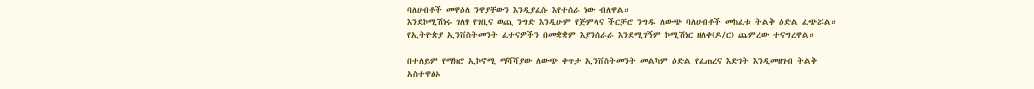ባለሀብቶች መዋዕለ ንዋያቸውን እንዲያፈሱ እየተሰራ ነው ብለዋል።
እንደኮሚሽነሩ ገለፃ የገቢና ወጪ ንግድ እንዲሁም የጅምላና ችርቻሮ ንግዱ ለውጭ ባለሀብቶች መከፈቱ ትልቅ ዕድል ፈጭሯል።
የኢትዮጵያ ኢንቨስትመንት ፈተናዎችን በመቋቋም እያንሰራራ እንደሚገኝም ኮሚሽነር ዘለቀ(ዶ/ር) ጨምረው ተናግረዋል።

በተለይም የማክሮ ኢኮኖሚ ማሻሻያው ለውጭ ቀጥታ ኢንቨስትመንት መልካም ዕድል የፈጠረና እድገት እንዲመዘገብ ትልቅ አስተዋፅኦ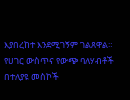እያበረከተ እንደሚገኝም ገልጸዋል።
የሀገር ውስጥና የውጭ ባለሃብቶች በተለያዩ መስኮች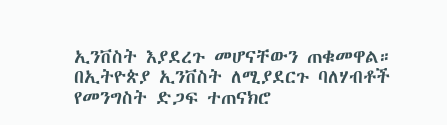ኢንቨስት እያደረጉ መሆናቸውን ጠቁመዋል።
በኢትዮጵያ ኢንቨስት ለሚያደርጉ ባለሃብቶች የመንግስት ድጋፍ ተጠናክሮ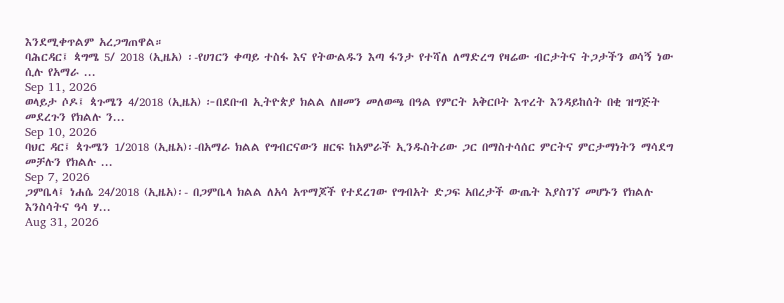እንደሚቀጥልም አረጋግጠዋል።
ባሕርዳር፤ ጳግሜ 5/ 2018 (ኢዜአ) ፡-የሀገርን ቀጣይ ተስፋ እና የትውልዱን እጣ ፋንታ የተሻለ ለማድረግ የዛሬው ብርታትና ትጋታችን ወሳኝ ነው ሲሉ የአማራ ...
Sep 11, 2026
ወላይታ ሶዶ፤ ጳጉሜን 4/2018 (ኢዜአ) ፦በደቡብ ኢትዮጵያ ክልል ለዘመን መለወጫ በዓል የምርት አቅርቦት እጥረት እንዳይከሰት በቂ ዝግጅት መደረጉን የክልሉ ን...
Sep 10, 2026
ባህር ዳር፤ ጳጉሜን 1/2018 (ኢዜአ)፡-በአማራ ክልል የግብርናውን ዘርፍ ከአምራች ኢንዱስትሪው ጋር በማስተሳሰር ምርትና ምርታማነትን ማሳደግ መቻሉን የክልሉ ...
Sep 7, 2026
ጋምቤላ፤ ነሐሴ 24/2018 (ኢዜአ)፡- በጋምቤላ ክልል ለአሳ አጥማጆች የተደረገው የግብአት ድጋፍ አበረታች ውጤት እያስገኘ መሆኑን የክልሉ እንስሳትና ዓሳ ሃ...
Aug 31, 2026